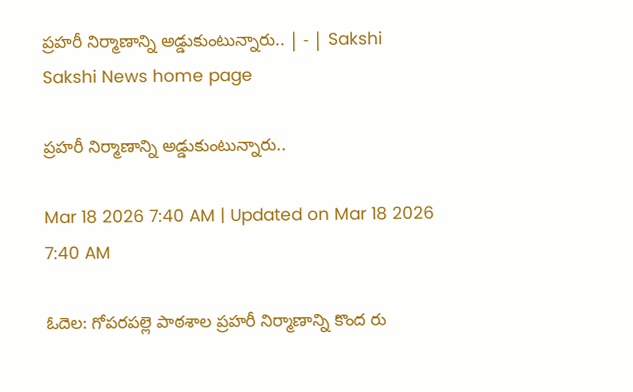ప్రహరీ నిర్మాణాన్ని అడ్డుకుంటున్నారు.. | - | Sakshi
Sakshi News home page

ప్రహరీ నిర్మాణాన్ని అడ్డుకుంటున్నారు..

Mar 18 2026 7:40 AM | Updated on Mar 18 2026 7:40 AM

ఓదెల: గోపరపల్లె పాఠశాల ప్రహరీ నిర్మాణాన్ని కొంద రు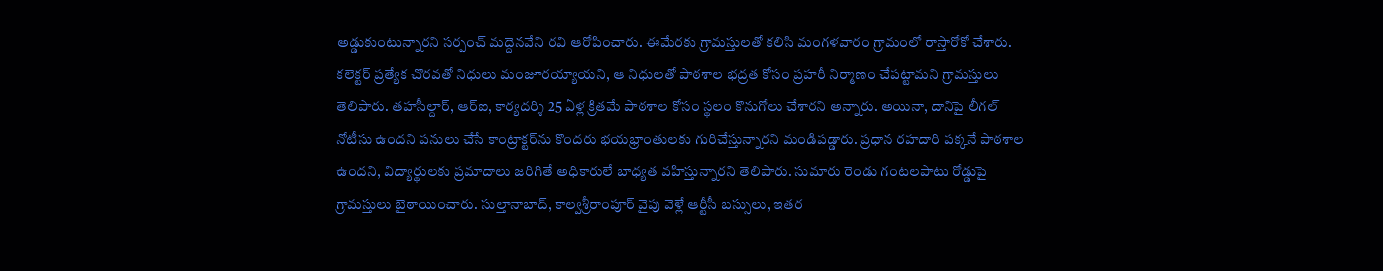అడ్డుకుంటున్నారని సర్పంచ్‌ మద్దెనవేని రవి ఆరోపించారు. ఈమేరకు గ్రామస్తులతో కలిసి మంగళవారం గ్రామంలో రాస్తారోకో చేశారు. కలెక్టర్‌ ప్రత్యేక చొరవతో నిధులు మంజూరయ్యాయని, ఆ నిధులతో పాఠశాల భద్రత కోసం ప్రహరీ నిర్మాణం చేపట్టామని గ్రామస్తులు తెలిపారు. తహసీల్దార్‌, ఆర్‌ఐ, కార్యదర్శి 25 ఏళ్ల క్రితమే పాఠశాల కోసం స్థలం కొనుగోలు చేశారని అన్నారు. అయినా, దానిపై లీగల్‌ నోటీసు ఉందని పనులు చేసే కాంట్రాక్టర్‌ను కొందరు భయభ్రాంతులకు గురిచేస్తున్నారని మండిపడ్డారు. ప్రధాన రహదారి పక్కనే పాఠశాల ఉందని, విద్యార్థులకు ప్రమాదాలు జరిగితే అధికారులే బాధ్యత వహిస్తున్నారని తెలిపారు. సుమారు రెండు గంటలపాటు రోడ్డుపై గ్రామస్తులు బైఠాయించారు. సుల్తానాబాద్‌, కాల్వశ్రీరాంపూర్‌ వైపు వెళ్లే ఆర్టీసీ బస్సులు, ఇతర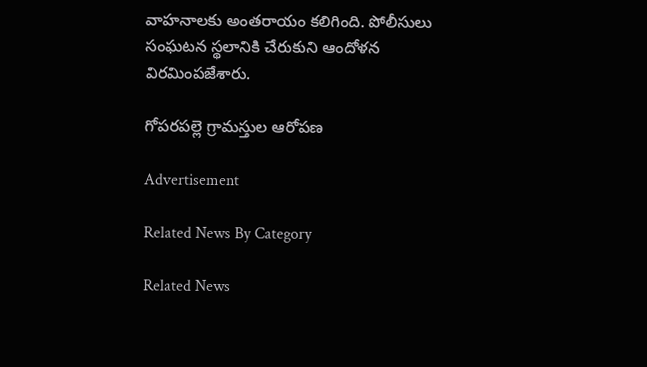వాహనాలకు అంతరాయం కలిగింది. పోలీసులు సంఘటన స్థలానికి చేరుకుని ఆందోళన విరమింపజేశారు.

గోపరపల్లె గ్రామస్తుల ఆరోపణ

Advertisement

Related News By Category

Related News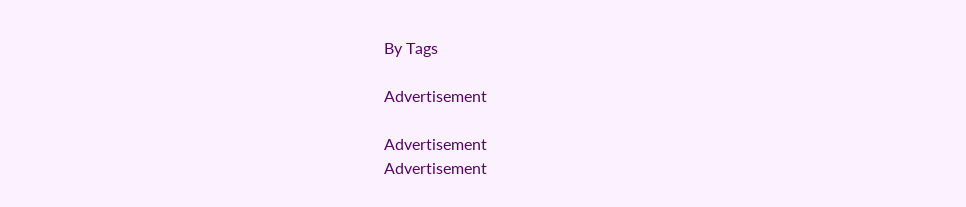By Tags

Advertisement

Advertisement
Advertisement